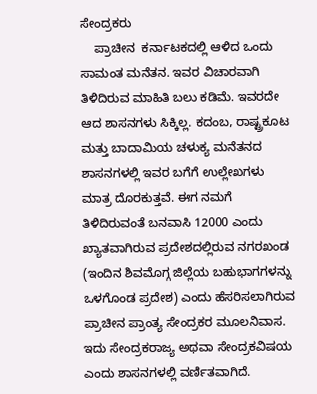ಸೇಂದ್ರಕರು
    ಪ್ರಾಚೀನ  ಕರ್ನಾಟಕದಲ್ಲಿ ಆಳಿದ ಒಂದು ಸಾಮಂತ ಮನೆತನ. ಇವರ ವಿಚಾರವಾಗಿ ತಿಳಿದಿರುವ ಮಾಹಿತಿ ಬಲು ಕಡಿಮೆ. ಇವರದೇ ಆದ ಶಾಸನಗಳು ಸಿಕ್ಕಿಲ್ಲ. ಕದಂಬ, ರಾಷ್ಟ್ರಕೂಟ ಮತ್ತು ಬಾದಾಮಿಯ ಚಳುಕ್ಯ ಮನೆತನದ ಶಾಸನಗಳಲ್ಲಿ ಇವರ ಬಗೆಗೆ ಉಲ್ಲೇಖಗಳು ಮಾತ್ರ ದೊರಕುತ್ತವೆ. ಈಗ ನಮಗೆ ತಿಳಿದಿರುವಂತೆ ಬನವಾಸಿ 12000 ಎಂದು ಖ್ಯಾತವಾಗಿರುವ ಪ್ರದೇಶದಲ್ಲಿರುವ ನಗರಖಂಡ (ಇಂದಿನ ಶಿವಮೊಗ್ಗ ಜಿಲ್ಲೆಯ ಬಹುಭಾಗಗಳನ್ನು ಒಳಗೊಂಡ ಪ್ರದೇಶ) ಎಂದು ಹೆಸರಿಸಲಾಗಿರುವ ಪ್ರಾಚೀನ ಪ್ರಾಂತ್ಯ ಸೇಂದ್ರಕರ ಮೂಲನಿವಾಸ. ಇದು ಸೇಂದ್ರಕರಾಜ್ಯ ಅಥವಾ ಸೇಂದ್ರಕವಿಷಯ ಎಂದು ಶಾಸನಗಳಲ್ಲಿ ವರ್ಣಿತವಾಗಿದೆ.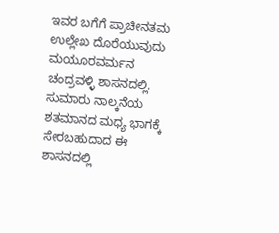ಇವರ ಬಗೆಗೆ ಪ್ರಾಚೀನತಮ ಉಲ್ಲೇಖ ದೊರೆಯುವುದು ಮಯೂರವರ್ಮನ ಚಂದ್ರವಳ್ಳಿ ಶಾಸನದಲ್ಲಿ. ಸುಮಾರು ನಾಲ್ಕನೆಯ ಶತಮಾನದ ಮಧ್ಯ ಭಾಗಕ್ಕೆ ಸೇರಬಹುದಾದ ಈ ಶಾಸನದಲ್ಲಿ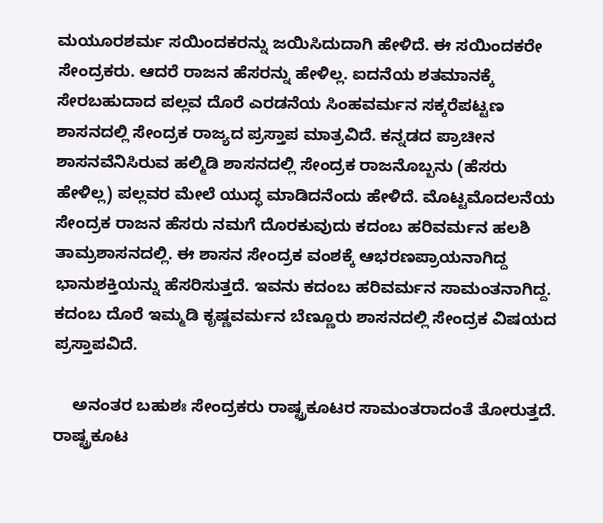ಮಯೂರಶರ್ಮ ಸಯಿಂದಕರನ್ನು ಜಯಿಸಿದುದಾಗಿ ಹೇಳಿದೆ. ಈ ಸಯಿಂದಕರೇ ಸೇಂದ್ರಕರು. ಆದರೆ ರಾಜನ ಹೆಸರನ್ನು ಹೇಳಿಲ್ಲ. ಐದನೆಯ ಶತಮಾನಕ್ಕೆ ಸೇರಬಹುದಾದ ಪಲ್ಲವ ದೊರೆ ಎರಡನೆಯ ಸಿಂಹವರ್ಮನ ಸಕ್ಕರೆಪಟ್ಟಣ ಶಾಸನದಲ್ಲಿ ಸೇಂದ್ರಕ ರಾಜ್ಯದ ಪ್ರಸ್ತಾಪ ಮಾತ್ರವಿದೆ. ಕನ್ನಡದ ಪ್ರಾಚೀನ ಶಾಸನವೆನಿಸಿರುವ ಹಲ್ಮಿಡಿ ಶಾಸನದಲ್ಲಿ ಸೇಂದ್ರಕ ರಾಜನೊಬ್ಬನು (ಹೆಸರು ಹೇಳಿಲ್ಲ) ಪಲ್ಲವರ ಮೇಲೆ ಯುದ್ಧ ಮಾಡಿದನೆಂದು ಹೇಳಿದೆ. ಮೊಟ್ಟಮೊದಲನೆಯ ಸೇಂದ್ರಕ ರಾಜನ ಹೆಸರು ನಮಗೆ ದೊರಕುವುದು ಕದಂಬ ಹರಿವರ್ಮನ ಹಲಶಿ ತಾಮ್ರಶಾಸನದಲ್ಲಿ. ಈ ಶಾಸನ ಸೇಂದ್ರಕ ವಂಶಕ್ಕೆ ಆಭರಣಪ್ರಾಯನಾಗಿದ್ದ ಭಾನುಶಕ್ತಿಯನ್ನು ಹೆಸರಿಸುತ್ತದೆ. ಇವನು ಕದಂಬ ಹರಿವರ್ಮನ ಸಾಮಂತನಾಗಿದ್ದ. ಕದಂಬ ದೊರೆ ಇಮ್ಮಡಿ ಕೃಷ್ಣವರ್ಮನ ಬೆಣ್ಣೂರು ಶಾಸನದಲ್ಲಿ ಸೇಂದ್ರಕ ವಿಷಯದ ಪ್ರಸ್ತಾಪವಿದೆ.

    ಅನಂತರ ಬಹುಶಃ ಸೇಂದ್ರಕರು ರಾಷ್ಟ್ರಕೂಟರ ಸಾಮಂತರಾದಂತೆ ತೋರುತ್ತದೆ. ರಾಷ್ಟ್ರಕೂಟ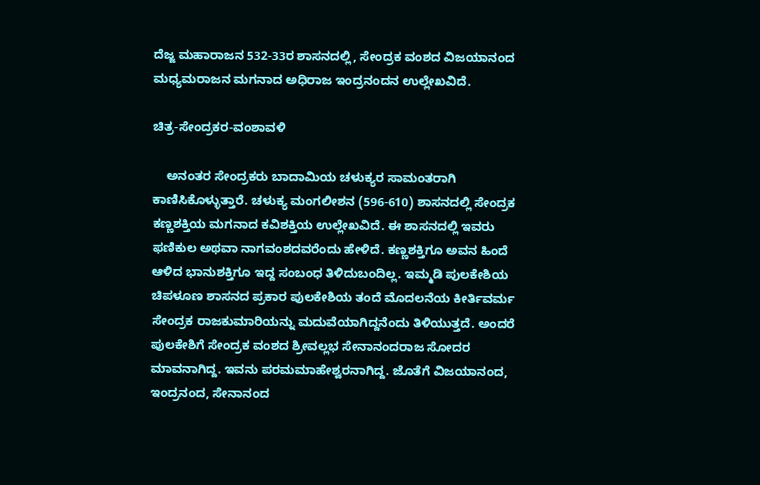ದೆಜ್ಜ ಮಹಾರಾಜನ 532-33ರ ಶಾಸನದಲ್ಲಿ, ಸೇಂದ್ರಕ ವಂಶದ ವಿಜಯಾನಂದ ಮಧ್ಯಮರಾಜನ ಮಗನಾದ ಅಧಿರಾಜ ಇಂದ್ರನಂದನ ಉಲ್ಲೇಖವಿದೆ.

ಚಿತ್ರ-ಸೇಂದ್ರಕರ-ವಂಶಾವಳಿ

    ಅನಂತರ ಸೇಂದ್ರಕರು ಬಾದಾಮಿಯ ಚಳುಕ್ಯರ ಸಾಮಂತರಾಗಿ ಕಾಣಿಸಿಕೊಳ್ಳುತ್ತಾರೆ. ಚಳುಕ್ಯ ಮಂಗಲೀಶನ (596-610) ಶಾಸನದಲ್ಲಿ ಸೇಂದ್ರಕ ಕಣ್ಣಶಕ್ತಿಯ ಮಗನಾದ ಕವಿಶಕ್ತಿಯ ಉಲ್ಲೇಖವಿದೆ. ಈ ಶಾಸನದಲ್ಲಿ ಇವರು ಫಣಿಕುಲ ಅಥವಾ ನಾಗವಂಶದವರೆಂದು ಹೇಳಿದೆ. ಕಣ್ಣಶಕ್ತಿಗೂ ಅವನ ಹಿಂದೆ ಆಳಿದ ಭಾನುಶಕ್ತಿಗೂ ಇದ್ದ ಸಂಬಂಧ ತಿಳಿದುಬಂದಿಲ್ಲ. ಇಮ್ಮಡಿ ಪುಲಕೇಶಿಯ ಚಿಪಳೂಣ ಶಾಸನದ ಪ್ರಕಾರ ಪುಲಕೇಶಿಯ ತಂದೆ ಮೊದಲನೆಯ ಕೀರ್ತಿವರ್ಮ ಸೇಂದ್ರಕ ರಾಜಕುಮಾರಿಯನ್ನು ಮದುವೆಯಾಗಿದ್ದನೆಂದು ತಿಳಿಯುತ್ತದೆ. ಅಂದರೆ ಪುಲಕೇಶಿಗೆ ಸೇಂದ್ರಕ ವಂಶದ ಶ್ರೀವಲ್ಲಭ ಸೇನಾನಂದರಾಜ ಸೋದರ ಮಾವನಾಗಿದ್ದ. ಇವನು ಪರಮಮಾಹೇಶ್ವರನಾಗಿದ್ದ. ಜೊತೆಗೆ ವಿಜಯಾನಂದ, ಇಂದ್ರನಂದ, ಸೇನಾನಂದ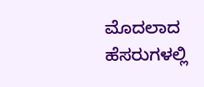ಮೊದಲಾದ ಹೆಸರುಗಳಲ್ಲಿ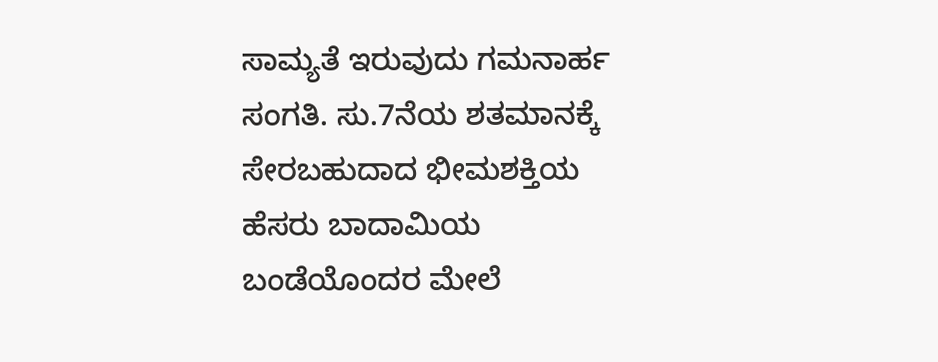ಸಾಮ್ಯತೆ ಇರುವುದು ಗಮನಾರ್ಹ ಸಂಗತಿ. ಸು.7ನೆಯ ಶತಮಾನಕ್ಕೆ ಸೇರಬಹುದಾದ ಭೀಮಶಕ್ತಿಯ ಹೆಸರು ಬಾದಾಮಿಯ ಬಂಡೆಯೊಂದರ ಮೇಲೆ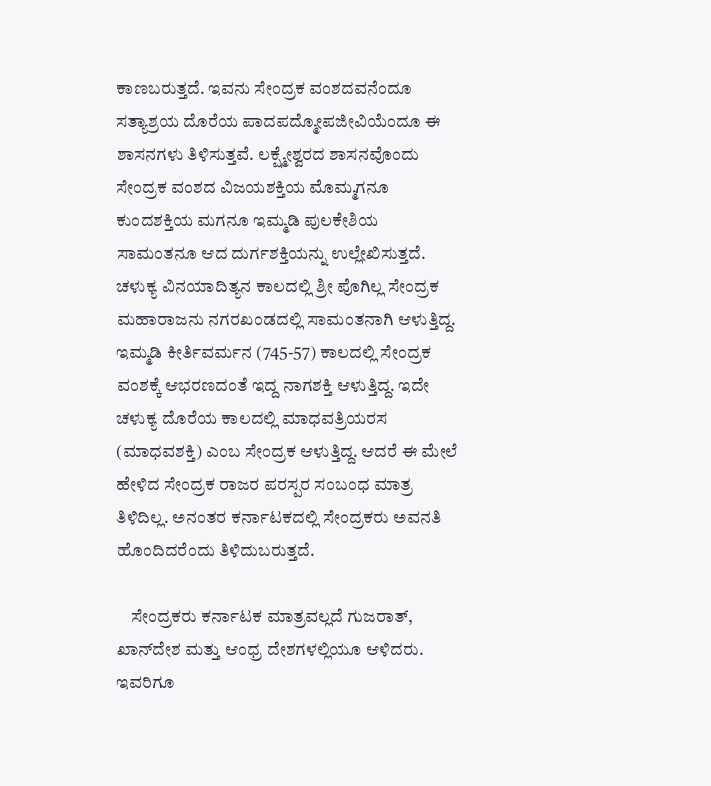ಕಾಣಬರುತ್ತದೆ. ಇವನು ಸೇಂದ್ರಕ ವಂಶದವನೆಂದೂ ಸತ್ಯಾಶ್ರಯ ದೊರೆಯ ಪಾದಪದ್ಮೋಪಜೀವಿಯೆಂದೂ ಈ ಶಾಸನಗಳು ತಿಳಿಸುತ್ತವೆ. ಲಕ್ಷ್ಮೇಶ್ವರದ ಶಾಸನವೊಂದು ಸೇಂದ್ರಕ ವಂಶದ ವಿಜಯಶಕ್ತಿಯ ಮೊಮ್ಮಗನೂ ಕುಂದಶಕ್ತಿಯ ಮಗನೂ ಇಮ್ಮಡಿ ಪುಲಕೇಶಿಯ ಸಾಮಂತನೂ ಆದ ದುರ್ಗಶಕ್ತಿಯನ್ನು ಉಲ್ಲೇಖಿಸುತ್ತದೆ. ಚಳುಕ್ಯ ವಿನಯಾದಿತ್ಯನ ಕಾಲದಲ್ಲಿ ಶ್ರೀ ಪೊಗಿಲ್ಲ ಸೇಂದ್ರಕ ಮಹಾರಾಜನು ನಗರಖಂಡದಲ್ಲಿ ಸಾಮಂತನಾಗಿ ಆಳುತ್ತಿದ್ದ. ಇಮ್ಮಡಿ ಕೀರ್ತಿವರ್ಮನ (745-57) ಕಾಲದಲ್ಲಿ ಸೇಂದ್ರಕ ವಂಶಕ್ಕೆ ಆಭರಣದಂತೆ ಇದ್ದ ನಾಗಶಕ್ತಿ ಆಳುತ್ತಿದ್ದ. ಇದೇ ಚಳುಕ್ಯ ದೊರೆಯ ಕಾಲದಲ್ಲಿ ಮಾಧವತ್ರಿಯರಸ (ಮಾಧವಶಕ್ತಿ) ಎಂಬ ಸೇಂದ್ರಕ ಆಳುತ್ತಿದ್ದ. ಆದರೆ ಈ ಮೇಲೆ ಹೇಳಿದ ಸೇಂದ್ರಕ ರಾಜರ ಪರಸ್ಪರ ಸಂಬಂಧ ಮಾತ್ರ ತಿಳಿದಿಲ್ಲ. ಅನಂತರ ಕರ್ನಾಟಕದಲ್ಲಿ ಸೇಂದ್ರಕರು ಅವನತಿ ಹೊಂದಿದರೆಂದು ತಿಳಿದುಬರುತ್ತದೆ.

    ಸೇಂದ್ರಕರು ಕರ್ನಾಟಕ ಮಾತ್ರವಲ್ಲದೆ ಗುಜರಾತ್, ಖಾನ್‍ದೇಶ ಮತ್ತು ಆಂಧ್ರ ದೇಶಗಳಲ್ಲಿಯೂ ಆಳಿದರು. ಇವರಿಗೂ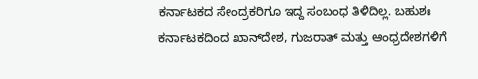ಕರ್ನಾಟಕದ ಸೇಂದ್ರಕರಿಗೂ ಇದ್ದ ಸಂಬಂಧ ತಿಳಿದಿಲ್ಲ. ಬಹುಶಃ ಕರ್ನಾಟಕದಿಂದ ಖಾನ್‍ದೇಶ, ಗುಜರಾತ್ ಮತ್ತು ಆಂಧ್ರದೇಶಗಳಿಗೆ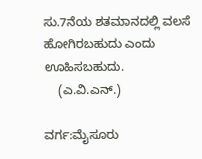ಸು.7ನೆಯ ಶತಮಾನದಲ್ಲಿ ವಲಸೆ ಹೋಗಿರಬಹುದು ಎಂದು ಊಹಿಸಬಹುದು.
    (ಎ.ವಿ.ಎನ್.)

ವರ್ಗ:ಮೈಸೂರು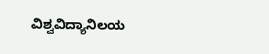ವಿಶ್ವವಿದ್ಯಾನಿಲಯ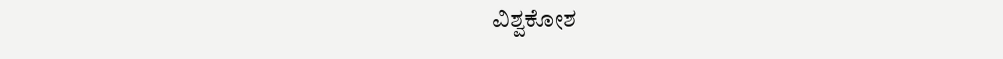ವಿಶ್ವಕೋಶ